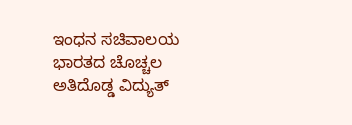ಇಂಧನ ಸಚಿವಾಲಯ
ಭಾರತದ ಚೊಚ್ಚಲ ಅತಿದೊಡ್ಡ ವಿದ್ಯುತ್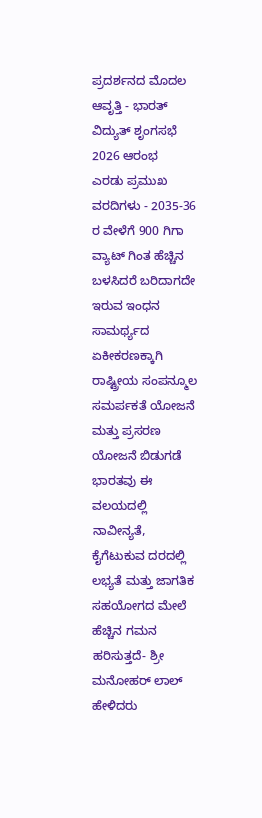ಪ್ರದರ್ಶನದ ಮೊದಲ ಆವೃತ್ತಿ - ಭಾರತ್ ವಿದ್ಯುತ್ ಶೃಂಗಸಭೆ 2026 ಆರಂಭ
ಎರಡು ಪ್ರಮುಖ ವರದಿಗಳು - 2035-36 ರ ವೇಳೆಗೆ 900 ಗಿಗಾ ವ್ಯಾಟ್ ಗಿಂತ ಹೆಚ್ಚಿನ ಬಳಸಿದರೆ ಬರಿದಾಗದೇ ಇರುವ ಇಂಧನ ಸಾಮರ್ಥ್ಯದ ಏಕೀಕರಣಕ್ಕಾಗಿ ರಾಷ್ಟ್ರೀಯ ಸಂಪನ್ಮೂಲ ಸಮರ್ಪಕತೆ ಯೋಜನೆ ಮತ್ತು ಪ್ರಸರಣ ಯೋಜನೆ ಬಿಡುಗಡೆ
ಭಾರತವು ಈ ವಲಯದಲ್ಲಿ ನಾವೀನ್ಯತೆ, ಕೈಗೆಟುಕುವ ದರದಲ್ಲಿ ಲಭ್ಯತೆ ಮತ್ತು ಜಾಗತಿಕ ಸಹಯೋಗದ ಮೇಲೆ ಹೆಚ್ಚಿನ ಗಮನ ಹರಿಸುತ್ತದೆ- ಶ್ರೀ ಮನೋಹರ್ ಲಾಲ್ ಹೇಳಿದರು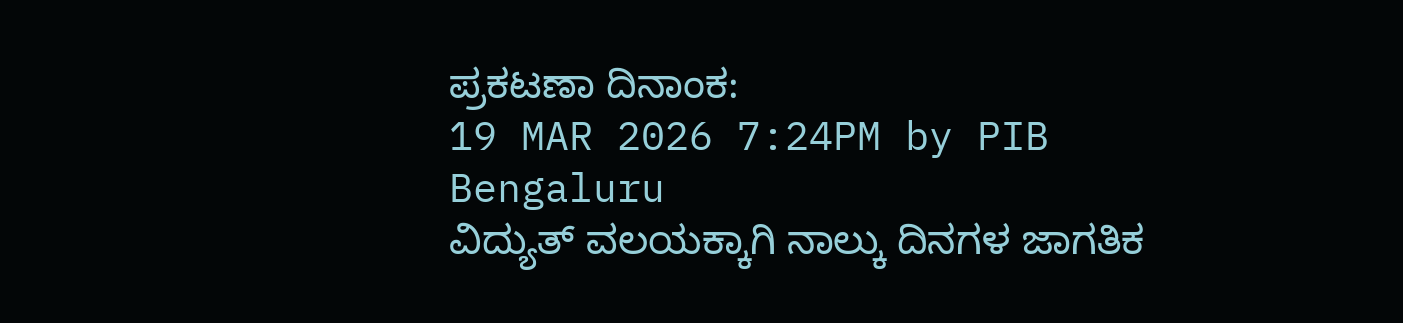ಪ್ರಕಟಣಾ ದಿನಾಂಕ:
19 MAR 2026 7:24PM by PIB Bengaluru
ವಿದ್ಯುತ್ ವಲಯಕ್ಕಾಗಿ ನಾಲ್ಕು ದಿನಗಳ ಜಾಗತಿಕ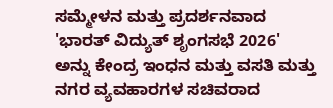ಸಮ್ಮೇಳನ ಮತ್ತು ಪ್ರದರ್ಶನವಾದ 'ಭಾರತ್ ವಿದ್ಯುತ್ ಶೃಂಗಸಭೆ 2026' ಅನ್ನು ಕೇಂದ್ರ ಇಂಧನ ಮತ್ತು ವಸತಿ ಮತ್ತು ನಗರ ವ್ಯವಹಾರಗಳ ಸಚಿವರಾದ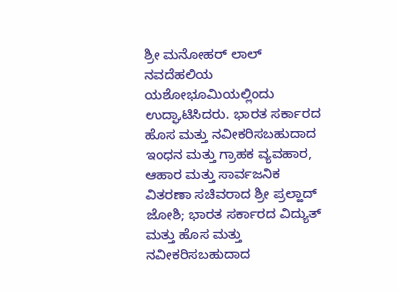ಶ್ರೀ ಮನೋಹರ್ ಲಾಲ್ ನವದೆಹಲಿಯ ಯಶೋಭೂಮಿಯಲ್ಲಿಂದು ಉದ್ಘಾಟಿಸಿದರು. ಭಾರತ ಸರ್ಕಾರದ ಹೊಸ ಮತ್ತು ನವೀಕರಿಸಬಹುದಾದ ಇಂಧನ ಮತ್ತು ಗ್ರಾಹಕ ವ್ಯವಹಾರ, ಆಹಾರ ಮತ್ತು ಸಾರ್ವಜನಿಕ ವಿತರಣಾ ಸಚಿವರಾದ ಶ್ರೀ ಪ್ರಲ್ಹಾದ್ ಜೋಶಿ; ಭಾರತ ಸರ್ಕಾರದ ವಿದ್ಯುತ್ ಮತ್ತು ಹೊಸ ಮತ್ತು ನವೀಕರಿಸಬಹುದಾದ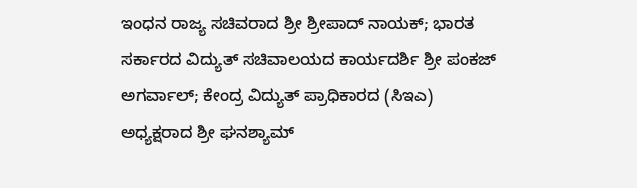ಇಂಧನ ರಾಜ್ಯ ಸಚಿವರಾದ ಶ್ರೀ ಶ್ರೀಪಾದ್ ನಾಯಕ್; ಭಾರತ ಸರ್ಕಾರದ ವಿದ್ಯುತ್ ಸಚಿವಾಲಯದ ಕಾರ್ಯದರ್ಶಿ ಶ್ರೀ ಪಂಕಜ್ ಅಗರ್ವಾಲ್; ಕೇಂದ್ರ ವಿದ್ಯುತ್ ಪ್ರಾಧಿಕಾರದ (ಸಿಇಎ) ಅಧ್ಯಕ್ಷರಾದ ಶ್ರೀ ಘನಶ್ಯಾಮ್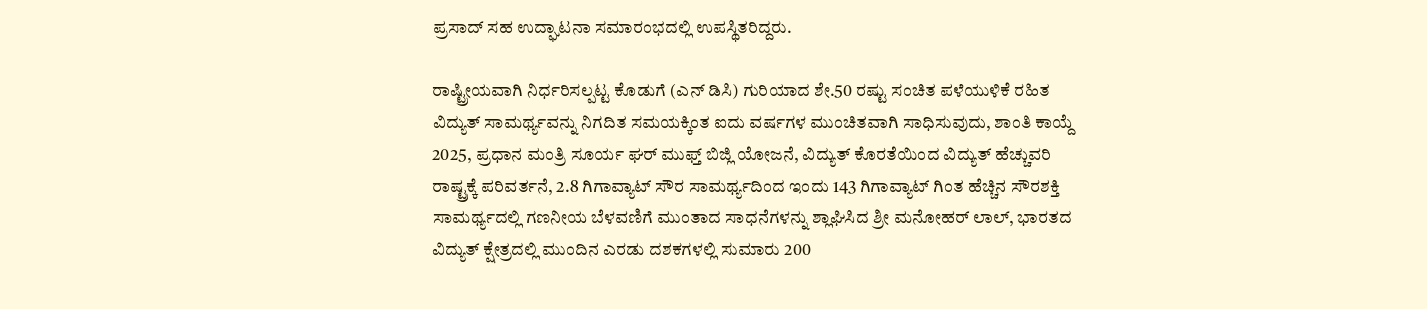ಪ್ರಸಾದ್ ಸಹ ಉದ್ಘಾಟನಾ ಸಮಾರಂಭದಲ್ಲಿ ಉಪಸ್ಥಿತರಿದ್ದರು.

ರಾಷ್ಟ್ರೀಯವಾಗಿ ನಿರ್ಧರಿಸಲ್ಪಟ್ಟ ಕೊಡುಗೆ (ಎನ್ ಡಿಸಿ) ಗುರಿಯಾದ ಶೇ.50 ರಷ್ಟು ಸಂಚಿತ ಪಳೆಯುಳಿಕೆ ರಹಿತ ವಿದ್ಯುತ್ ಸಾಮರ್ಥ್ಯವನ್ನು ನಿಗದಿತ ಸಮಯಕ್ಕಿಂತ ಐದು ವರ್ಷಗಳ ಮುಂಚಿತವಾಗಿ ಸಾಧಿಸುವುದು, ಶಾಂತಿ ಕಾಯ್ದೆ 2025, ಪ್ರಧಾನ ಮಂತ್ರಿ ಸೂರ್ಯ ಘರ್ ಮುಫ್ತ್ ಬಿಜ್ಲಿ ಯೋಜನೆ, ವಿದ್ಯುತ್ ಕೊರತೆಯಿಂದ ವಿದ್ಯುತ್ ಹೆಚ್ಚುವರಿ ರಾಷ್ಟ್ರಕ್ಕೆ ಪರಿವರ್ತನೆ, 2.8 ಗಿಗಾವ್ಯಾಟ್ ಸೌರ ಸಾಮರ್ಥ್ಯದಿಂದ ಇಂದು 143 ಗಿಗಾವ್ಯಾಟ್ ಗಿಂತ ಹೆಚ್ಚಿನ ಸೌರಶಕ್ತಿ ಸಾಮರ್ಥ್ಯದಲ್ಲಿ ಗಣನೀಯ ಬೆಳವಣಿಗೆ ಮುಂತಾದ ಸಾಧನೆಗಳನ್ನು ಶ್ಲಾಘಿಸಿದ ಶ್ರೀ ಮನೋಹರ್ ಲಾಲ್, ಭಾರತದ ವಿದ್ಯುತ್ ಕ್ಷೇತ್ರದಲ್ಲಿ ಮುಂದಿನ ಎರಡು ದಶಕಗಳಲ್ಲಿ ಸುಮಾರು 200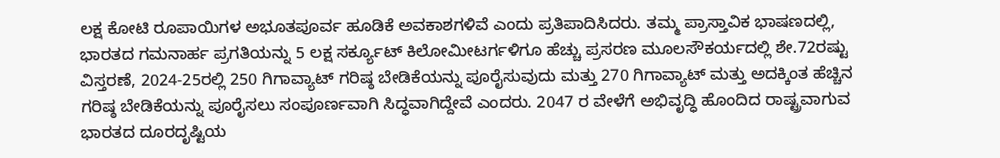ಲಕ್ಷ ಕೋಟಿ ರೂಪಾಯಿಗಳ ಅಭೂತಪೂರ್ವ ಹೂಡಿಕೆ ಅವಕಾಶಗಳಿವೆ ಎಂದು ಪ್ರತಿಪಾದಿಸಿದರು. ತಮ್ಮ ಪ್ರಾಸ್ತಾವಿಕ ಭಾಷಣದಲ್ಲಿ, ಭಾರತದ ಗಮನಾರ್ಹ ಪ್ರಗತಿಯನ್ನು 5 ಲಕ್ಷ ಸರ್ಕ್ಯೂಟ್ ಕಿಲೋಮೀಟರ್ಗಳಿಗೂ ಹೆಚ್ಚು ಪ್ರಸರಣ ಮೂಲಸೌಕರ್ಯದಲ್ಲಿ ಶೇ.72ರಷ್ಟು ವಿಸ್ತರಣೆ, 2024-25ರಲ್ಲಿ 250 ಗಿಗಾವ್ಯಾಟ್ ಗರಿಷ್ಠ ಬೇಡಿಕೆಯನ್ನು ಪೂರೈಸುವುದು ಮತ್ತು 270 ಗಿಗಾವ್ಯಾಟ್ ಮತ್ತು ಅದಕ್ಕಿಂತ ಹೆಚ್ಚಿನ ಗರಿಷ್ಠ ಬೇಡಿಕೆಯನ್ನು ಪೂರೈಸಲು ಸಂಪೂರ್ಣವಾಗಿ ಸಿದ್ಧವಾಗಿದ್ದೇವೆ ಎಂದರು. 2047 ರ ವೇಳೆಗೆ ಅಭಿವೃದ್ಧಿ ಹೊಂದಿದ ರಾಷ್ಟ್ರವಾಗುವ ಭಾರತದ ದೂರದೃಷ್ಟಿಯ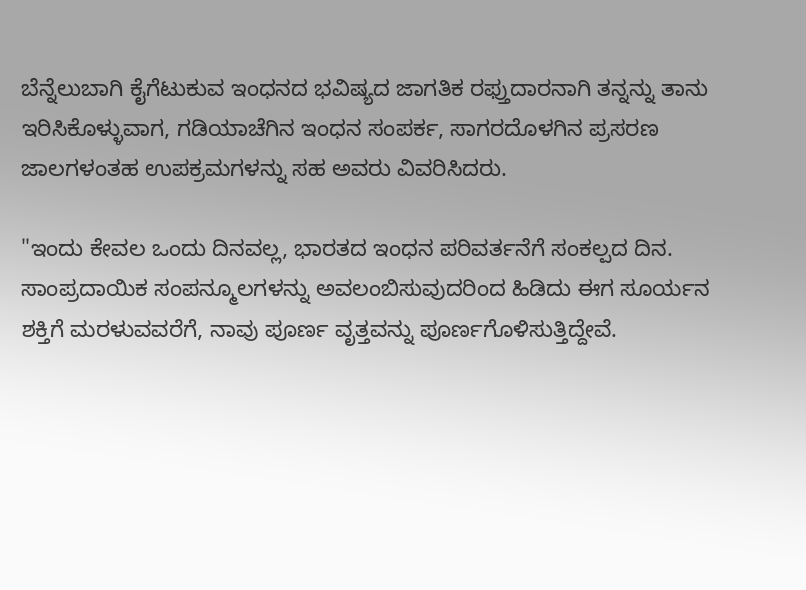ಬೆನ್ನೆಲುಬಾಗಿ ಕೈಗೆಟುಕುವ ಇಂಧನದ ಭವಿಷ್ಯದ ಜಾಗತಿಕ ರಫ್ತುದಾರನಾಗಿ ತನ್ನನ್ನು ತಾನು ಇರಿಸಿಕೊಳ್ಳುವಾಗ, ಗಡಿಯಾಚೆಗಿನ ಇಂಧನ ಸಂಪರ್ಕ, ಸಾಗರದೊಳಗಿನ ಪ್ರಸರಣ ಜಾಲಗಳಂತಹ ಉಪಕ್ರಮಗಳನ್ನು ಸಹ ಅವರು ವಿವರಿಸಿದರು.

"ಇಂದು ಕೇವಲ ಒಂದು ದಿನವಲ್ಲ, ಭಾರತದ ಇಂಧನ ಪರಿವರ್ತನೆಗೆ ಸಂಕಲ್ಪದ ದಿನ. ಸಾಂಪ್ರದಾಯಿಕ ಸಂಪನ್ಮೂಲಗಳನ್ನು ಅವಲಂಬಿಸುವುದರಿಂದ ಹಿಡಿದು ಈಗ ಸೂರ್ಯನ ಶಕ್ತಿಗೆ ಮರಳುವವರೆಗೆ, ನಾವು ಪೂರ್ಣ ವೃತ್ತವನ್ನು ಪೂರ್ಣಗೊಳಿಸುತ್ತಿದ್ದೇವೆ.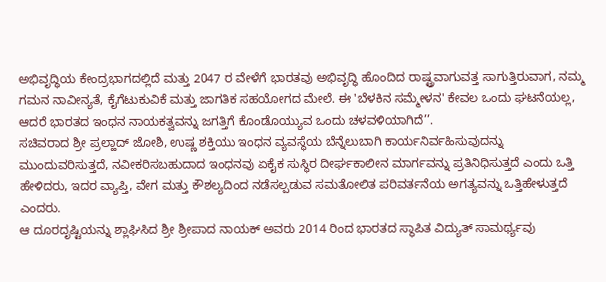ಅಭಿವೃದ್ಧಿಯ ಕೇಂದ್ರಭಾಗದಲ್ಲಿದೆ ಮತ್ತು 2047 ರ ವೇಳೆಗೆ ಭಾರತವು ಅಭಿವೃದ್ಧಿ ಹೊಂದಿದ ರಾಷ್ಟ್ರವಾಗುವತ್ತ ಸಾಗುತ್ತಿರುವಾಗ, ನಮ್ಮ ಗಮನ ನಾವೀನ್ಯತೆ, ಕೈಗೆಟುಕುವಿಕೆ ಮತ್ತು ಜಾಗತಿಕ ಸಹಯೋಗದ ಮೇಲೆ. ಈ 'ಬೆಳಕಿನ ಸಮ್ಮೇಳನ' ಕೇವಲ ಒಂದು ಘಟನೆಯಲ್ಲ, ಆದರೆ ಭಾರತದ ಇಂಧನ ನಾಯಕತ್ವವನ್ನು ಜಗತ್ತಿಗೆ ಕೊಂಡೊಯ್ಯುವ ಒಂದು ಚಳವಳಿಯಾಗಿದೆ’’.
ಸಚಿವರಾದ ಶ್ರೀ ಪ್ರಲ್ಹಾದ್ ಜೋಶಿ, ಉಷ್ಣ ಶಕ್ತಿಯು ಇಂಧನ ವ್ಯವಸ್ಥೆಯ ಬೆನ್ನೆಲುಬಾಗಿ ಕಾರ್ಯನಿರ್ವಹಿಸುವುದನ್ನು ಮುಂದುವರಿಸುತ್ತದೆ, ನವೀಕರಿಸಬಹುದಾದ ಇಂಧನವು ಏಕೈಕ ಸುಸ್ಥಿರ ದೀರ್ಘಕಾಲೀನ ಮಾರ್ಗವನ್ನು ಪ್ರತಿನಿಧಿಸುತ್ತದೆ ಎಂದು ಒತ್ತಿ ಹೇಳಿದರು, ಇದರ ವ್ಯಾಪ್ತಿ, ವೇಗ ಮತ್ತು ಕೌಶಲ್ಯದಿಂದ ನಡೆಸಲ್ಪಡುವ ಸಮತೋಲಿತ ಪರಿವರ್ತನೆಯ ಅಗತ್ಯವನ್ನು ಒತ್ತಿಹೇಳುತ್ತದೆ ಎಂದರು.
ಆ ದೂರದೃಷ್ಟಿಯನ್ನು ಶ್ಲಾಘಿಸಿದ ಶ್ರೀ ಶ್ರೀಪಾದ ನಾಯಕ್ ಅವರು 2014 ರಿಂದ ಭಾರತದ ಸ್ಥಾಪಿತ ವಿದ್ಯುತ್ ಸಾಮರ್ಥ್ಯವು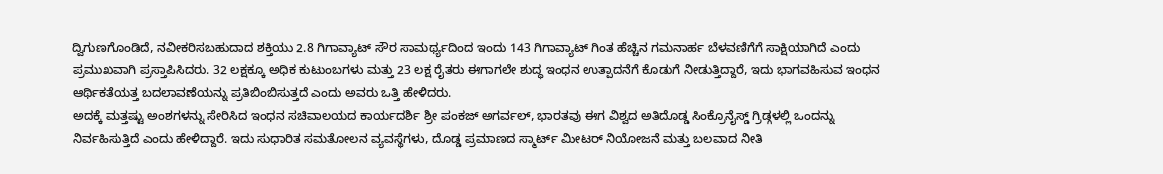ದ್ವಿಗುಣಗೊಂಡಿದೆ, ನವೀಕರಿಸಬಹುದಾದ ಶಕ್ತಿಯು 2.8 ಗಿಗಾವ್ಯಾಟ್ ಸೌರ ಸಾಮರ್ಥ್ಯದಿಂದ ಇಂದು 143 ಗಿಗಾವ್ಯಾಟ್ ಗಿಂತ ಹೆಚ್ಚಿನ ಗಮನಾರ್ಹ ಬೆಳವಣಿಗೆಗೆ ಸಾಕ್ಷಿಯಾಗಿದೆ ಎಂದು ಪ್ರಮುಖವಾಗಿ ಪ್ರಸ್ತಾಪಿಸಿದರು. 32 ಲಕ್ಷಕ್ಕೂ ಅಧಿಕ ಕುಟುಂಬಗಳು ಮತ್ತು 23 ಲಕ್ಷ ರೈತರು ಈಗಾಗಲೇ ಶುದ್ಧ ಇಂಧನ ಉತ್ಪಾದನೆಗೆ ಕೊಡುಗೆ ನೀಡುತ್ತಿದ್ದಾರೆ, ಇದು ಭಾಗವಹಿಸುವ ಇಂಧನ ಆರ್ಥಿಕತೆಯತ್ತ ಬದಲಾವಣೆಯನ್ನು ಪ್ರತಿಬಿಂಬಿಸುತ್ತದೆ ಎಂದು ಅವರು ಒತ್ತಿ ಹೇಳಿದರು.
ಅದಕ್ಕೆ ಮತ್ತಷ್ಟು ಅಂಶಗಳನ್ನು ಸೇರಿಸಿದ ಇಂಧನ ಸಚಿವಾಲಯದ ಕಾರ್ಯದರ್ಶಿ ಶ್ರೀ ಪಂಕಜ್ ಅಗರ್ವಲ್, ಭಾರತವು ಈಗ ವಿಶ್ವದ ಅತಿದೊಡ್ಡ ಸಿಂಕ್ರೊನೈಸ್ಡ್ ಗ್ರಿಡ್ಗಳಲ್ಲಿ ಒಂದನ್ನು ನಿರ್ವಹಿಸುತ್ತಿದೆ ಎಂದು ಹೇಳಿದ್ದಾರೆ. ಇದು ಸುಧಾರಿತ ಸಮತೋಲನ ವ್ಯವಸ್ಥೆಗಳು, ದೊಡ್ಡ ಪ್ರಮಾಣದ ಸ್ಮಾರ್ಟ್ ಮೀಟರ್ ನಿಯೋಜನೆ ಮತ್ತು ಬಲವಾದ ನೀತಿ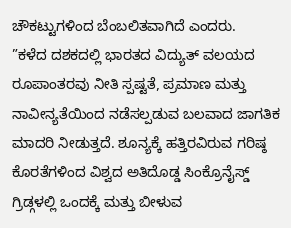ಚೌಕಟ್ಟುಗಳಿಂದ ಬೆಂಬಲಿತವಾಗಿದೆ ಎಂದರು.
”ಕಳೆದ ದಶಕದಲ್ಲಿ ಭಾರತದ ವಿದ್ಯುತ್ ವಲಯದ ರೂಪಾಂತರವು ನೀತಿ ಸ್ಪಷ್ಟತೆ, ಪ್ರಮಾಣ ಮತ್ತು ನಾವೀನ್ಯತೆಯಿಂದ ನಡೆಸಲ್ಪಡುವ ಬಲವಾದ ಜಾಗತಿಕ ಮಾದರಿ ನೀಡುತ್ತದೆ. ಶೂನ್ಯಕ್ಕೆ ಹತ್ತಿರವಿರುವ ಗರಿಷ್ಠ ಕೊರತೆಗಳಿಂದ ವಿಶ್ವದ ಅತಿದೊಡ್ಡ ಸಿಂಕ್ರೊನೈಸ್ಡ್ ಗ್ರಿಡ್ಗಳಲ್ಲಿ ಒಂದಕ್ಕೆ ಮತ್ತು ಬೀಳುವ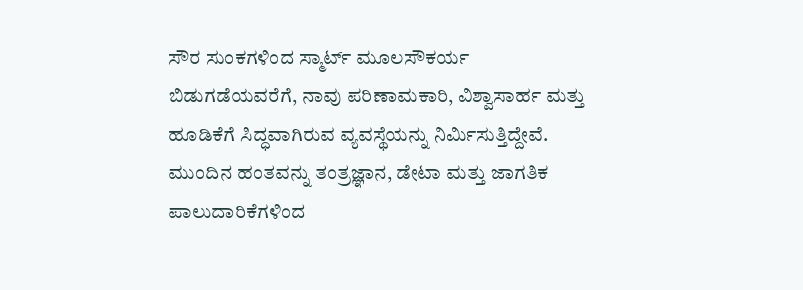ಸೌರ ಸುಂಕಗಳಿಂದ ಸ್ಮಾರ್ಟ್ ಮೂಲಸೌಕರ್ಯ ಬಿಡುಗಡೆಯವರೆಗೆ, ನಾವು ಪರಿಣಾಮಕಾರಿ, ವಿಶ್ವಾಸಾರ್ಹ ಮತ್ತು ಹೂಡಿಕೆಗೆ ಸಿದ್ಧವಾಗಿರುವ ವ್ಯವಸ್ಥೆಯನ್ನು ನಿರ್ಮಿಸುತ್ತಿದ್ದೇವೆ. ಮುಂದಿನ ಹಂತವನ್ನು ತಂತ್ರಜ್ಞಾನ, ಡೇಟಾ ಮತ್ತು ಜಾಗತಿಕ ಪಾಲುದಾರಿಕೆಗಳಿಂದ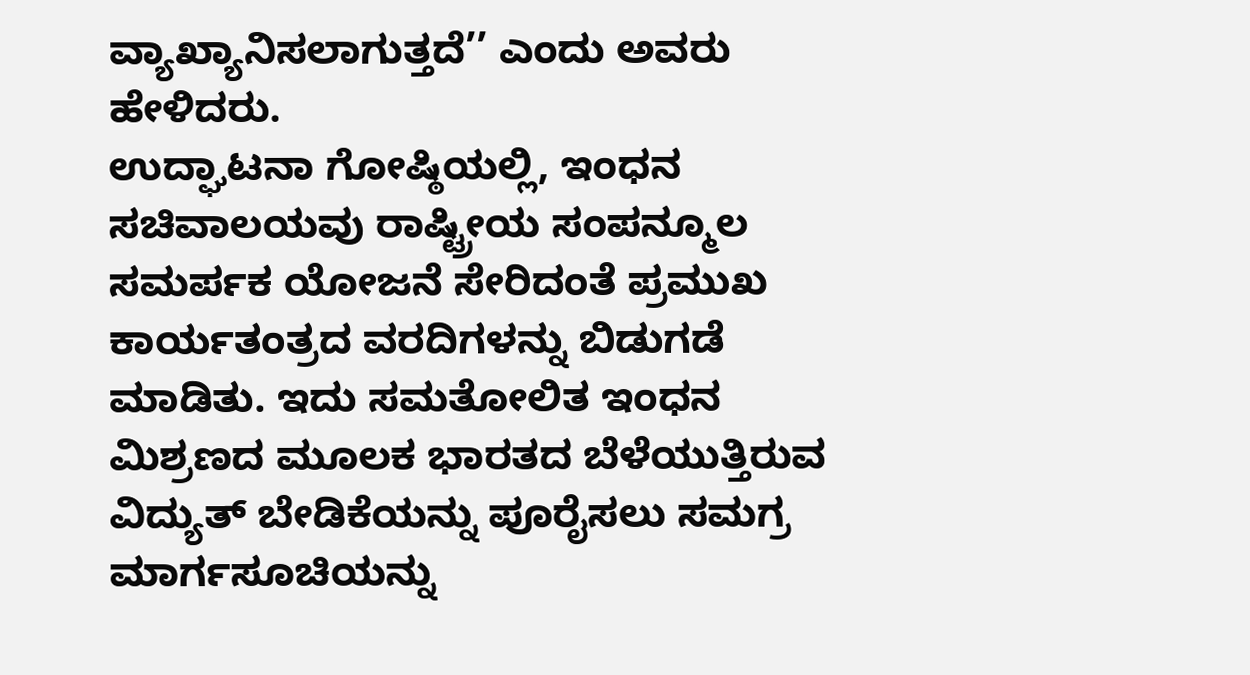ವ್ಯಾಖ್ಯಾನಿಸಲಾಗುತ್ತದೆ’’ ಎಂದು ಅವರು ಹೇಳಿದರು.
ಉದ್ಘಾಟನಾ ಗೋಷ್ಠಿಯಲ್ಲಿ, ಇಂಧನ ಸಚಿವಾಲಯವು ರಾಷ್ಟ್ರೀಯ ಸಂಪನ್ಮೂಲ ಸಮರ್ಪಕ ಯೋಜನೆ ಸೇರಿದಂತೆ ಪ್ರಮುಖ ಕಾರ್ಯತಂತ್ರದ ವರದಿಗಳನ್ನು ಬಿಡುಗಡೆ ಮಾಡಿತು. ಇದು ಸಮತೋಲಿತ ಇಂಧನ ಮಿಶ್ರಣದ ಮೂಲಕ ಭಾರತದ ಬೆಳೆಯುತ್ತಿರುವ ವಿದ್ಯುತ್ ಬೇಡಿಕೆಯನ್ನು ಪೂರೈಸಲು ಸಮಗ್ರ ಮಾರ್ಗಸೂಚಿಯನ್ನು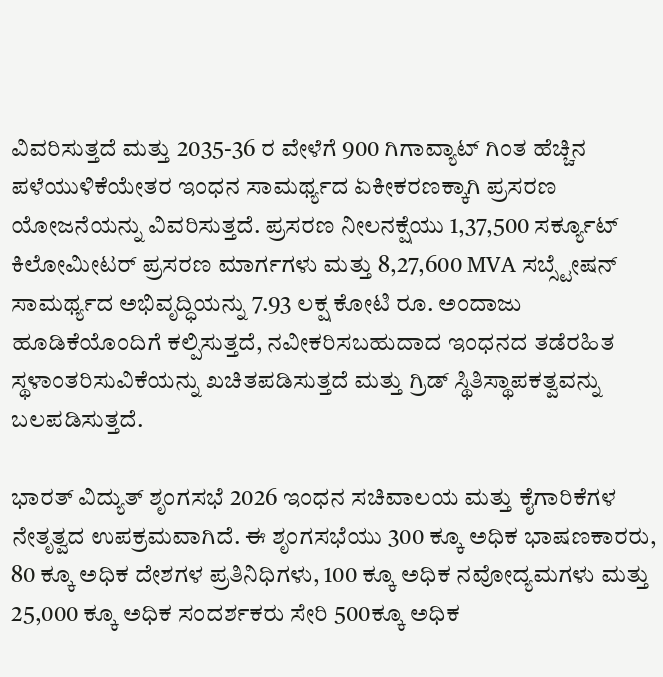ವಿವರಿಸುತ್ತದೆ ಮತ್ತು 2035-36 ರ ವೇಳೆಗೆ 900 ಗಿಗಾವ್ಯಾಟ್ ಗಿಂತ ಹೆಚ್ಚಿನ ಪಳೆಯುಳಿಕೆಯೇತರ ಇಂಧನ ಸಾಮರ್ಥ್ಯದ ಏಕೀಕರಣಕ್ಕಾಗಿ ಪ್ರಸರಣ ಯೋಜನೆಯನ್ನು ವಿವರಿಸುತ್ತದೆ. ಪ್ರಸರಣ ನೀಲನಕ್ಷೆಯು 1,37,500 ಸರ್ಕ್ಯೂಟ್ ಕಿಲೋಮೀಟರ್ ಪ್ರಸರಣ ಮಾರ್ಗಗಳು ಮತ್ತು 8,27,600 MVA ಸಬ್ಸ್ಟೇಷನ್ ಸಾಮರ್ಥ್ಯದ ಅಭಿವೃದ್ಧಿಯನ್ನು 7.93 ಲಕ್ಷ ಕೋಟಿ ರೂ. ಅಂದಾಜು ಹೂಡಿಕೆಯೊಂದಿಗೆ ಕಲ್ಪಿಸುತ್ತದೆ, ನವೀಕರಿಸಬಹುದಾದ ಇಂಧನದ ತಡೆರಹಿತ ಸ್ಥಳಾಂತರಿಸುವಿಕೆಯನ್ನು ಖಚಿತಪಡಿಸುತ್ತದೆ ಮತ್ತು ಗ್ರಿಡ್ ಸ್ಥಿತಿಸ್ಥಾಪಕತ್ವವನ್ನು ಬಲಪಡಿಸುತ್ತದೆ.

ಭಾರತ್ ವಿದ್ಯುತ್ ಶೃಂಗಸಭೆ 2026 ಇಂಧನ ಸಚಿವಾಲಯ ಮತ್ತು ಕೈಗಾರಿಕೆಗಳ ನೇತೃತ್ವದ ಉಪಕ್ರಮವಾಗಿದೆ. ಈ ಶೃಂಗಸಭೆಯು 300 ಕ್ಕೂ ಅಧಿಕ ಭಾಷಣಕಾರರು, 80 ಕ್ಕೂ ಅಧಿಕ ದೇಶಗಳ ಪ್ರತಿನಿಧಿಗಳು, 100 ಕ್ಕೂ ಅಧಿಕ ನವೋದ್ಯಮಗಳು ಮತ್ತು 25,000 ಕ್ಕೂ ಅಧಿಕ ಸಂದರ್ಶಕರು ಸೇರಿ 500ಕ್ಕೂ ಅಧಿಕ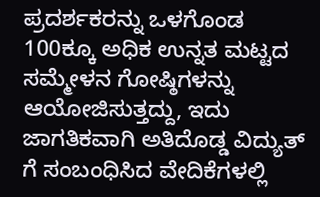ಪ್ರದರ್ಶಕರನ್ನು ಒಳಗೊಂಡ 100ಕ್ಕೂ ಅಧಿಕ ಉನ್ನತ ಮಟ್ಟದ ಸಮ್ಮೇಳನ ಗೋಷ್ಠಿಗಳನ್ನು ಆಯೋಜಿಸುತ್ತದ್ದು, ಇದು ಜಾಗತಿಕವಾಗಿ ಅತಿದೊಡ್ಡ ವಿದ್ಯುತ್ ಗೆ ಸಂಬಂಧಿಸಿದ ವೇದಿಕೆಗಳಲ್ಲಿ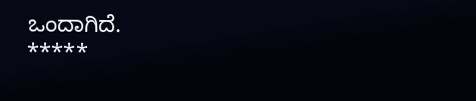ಒಂದಾಗಿದೆ.
*****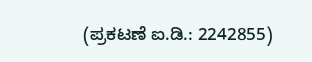(ಪ್ರಕಟಣೆ ಐ.ಡಿ.: 2242855)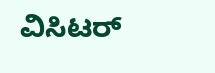ವಿಸಿಟರ್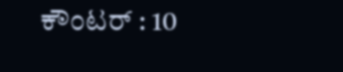ಕೌಂಟರ್ : 10